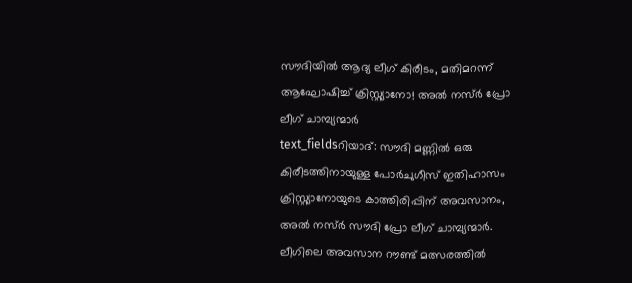സൗദിയിൽ ആദ്യ ലീഗ് കിരീടം, മതിമറന്ന് ആഘോഷിച്ച് ക്രിസ്റ്റ്യാനോ! അൽ നസ്ർ പ്രോ ലീഗ് ചാമ്പ്യന്മാർ
text_fieldsറിയാദ്: സൗദി മണ്ണിൽ ഒരു കിരീടത്തിനായുള്ള പോർചുഗീസ് ഇതിഹാസം ക്രിസ്റ്റ്യാനോയുടെ കാത്തിരിപ്പിന് അവസാനം, അൽ നസ്ർ സൗദി പ്രോ ലീഗ് ചാമ്പ്യന്മാർ. ലീഗിലെ അവസാന റൗണ്ട് മത്സരത്തിൽ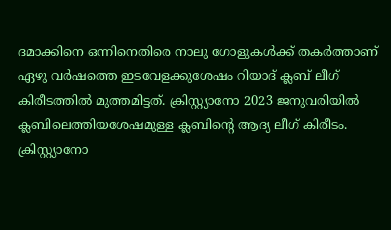ദമാക്കിനെ ഒന്നിനെതിരെ നാലു ഗോളുകൾക്ക് തകർത്താണ് ഏഴു വർഷത്തെ ഇടവേളക്കുശേഷം റിയാദ് ക്ലബ് ലീഗ് കിരീടത്തിൽ മുത്തമിട്ടത്. ക്രിസ്റ്റ്യാനോ 2023 ജനുവരിയിൽ ക്ലബിലെത്തിയശേഷമുള്ള ക്ലബിന്റെ ആദ്യ ലീഗ് കിരീടം.
ക്രിസ്റ്റ്യാനോ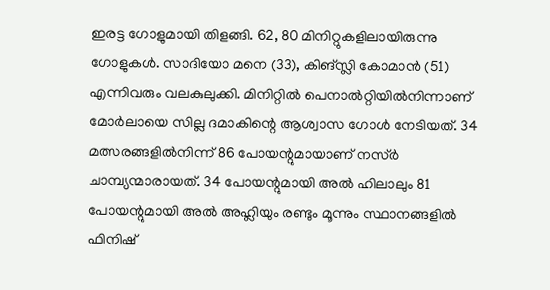ഇരട്ട ഗോളുമായി തിളങ്ങി. 62, 80 മിനിറ്റുകളിലായിരുന്നു ഗോളുകൾ. സാദിയോ മനെ (33), കിങ്സ്ലി കോമാൻ (51) എന്നിവരും വലകുലുക്കി. മിനിറ്റിൽ പെനാൽറ്റിയിൽനിന്നാണ് മോർലായെ സില്ല ദമാകിന്റെ ആശ്വാസ ഗോൾ നേടിയത്. 34 മത്സരങ്ങളിൽനിന്ന് 86 പോയന്റുമായാണ് നസ്ർ ചാമ്പ്യന്മാരായത്. 34 പോയന്റുമായി അൽ ഹിലാലും 81 പോയന്റുമായി അൽ അഹ്ലിയും രണ്ടും മൂന്നും സ്ഥാനങ്ങളിൽ ഫിനിഷ്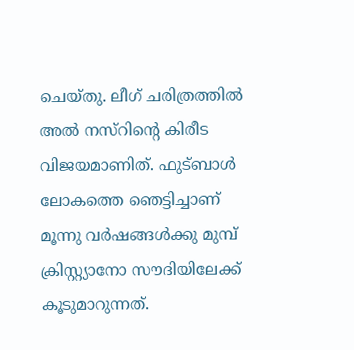ചെയ്തു. ലീഗ് ചരിത്രത്തിൽ അൽ നസ്റിന്റെ കിരീട വിജയമാണിത്. ഫുട്ബാൾ ലോകത്തെ ഞെട്ടിച്ചാണ് മൂന്നു വർഷങ്ങൾക്കു മുമ്പ് ക്രിസ്റ്റ്യാനോ സൗദിയിലേക്ക് കൂടുമാറുന്നത്.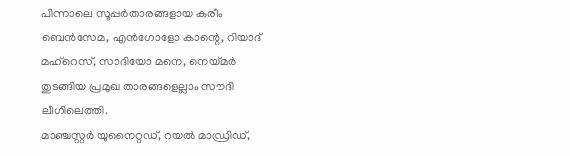പിന്നാലെ സൂപ്പർതാരങ്ങളായ കരീം ബെൻസേമ, എൻഗോളോ കാന്റെ, റിയാദ് മഹ്റെസ്, സാദിയോ മനെ, നെയ്മർ തുടങ്ങിയ പ്രമുഖ താരങ്ങളെല്ലാം സൗദി ലീഗിലെത്തി.
മാഞ്ചസ്റ്റർ യുനൈറ്റഡ്, റയൽ മാഡ്രിഡ്,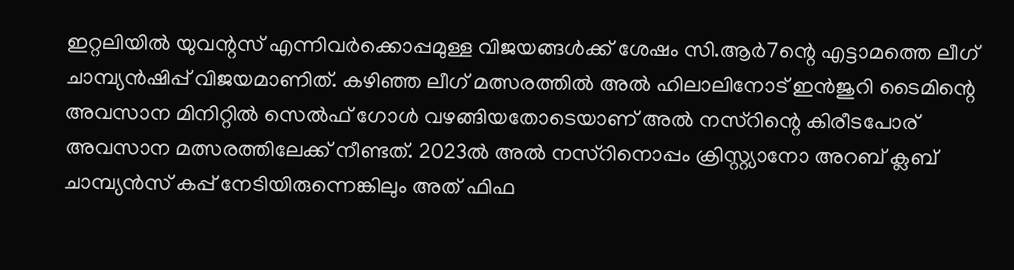ഇറ്റലിയിൽ യുവന്റസ് എന്നിവർക്കൊപ്പമുള്ള വിജയങ്ങൾക്ക് ശേഷം സി.ആർ7ന്റെ എട്ടാമത്തെ ലീഗ് ചാമ്പ്യൻഷിപ്പ് വിജയമാണിത്. കഴിഞ്ഞ ലീഗ് മത്സരത്തിൽ അൽ ഹിലാലിനോട് ഇൻജുറി ടൈമിന്റെ അവസാന മിനിറ്റിൽ സെൽഫ് ഗോൾ വഴങ്ങിയതോടെയാണ് അൽ നസ്റിന്റെ കിരീടപോര് അവസാന മത്സരത്തിലേക്ക് നീണ്ടത്. 2023ൽ അൽ നസ്റിനൊപ്പം ക്രിസ്റ്റ്യാനോ അറബ് ക്ലബ് ചാമ്പ്യൻസ് കപ്പ് നേടിയിരുന്നെങ്കിലും അത് ഫിഫ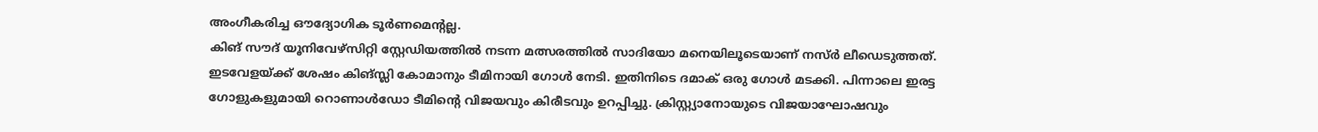അംഗീകരിച്ച ഔദ്യോഗിക ടൂർണമെന്റല്ല.
കിങ് സൗദ് യൂനിവേഴ്സിറ്റി സ്റ്റേഡിയത്തിൽ നടന്ന മത്സരത്തിൽ സാദിയോ മനെയിലൂടെയാണ് നസ്ർ ലീഡെടുത്തത്. ഇടവേളയ്ക്ക് ശേഷം കിങ്സ്ലി കോമാനും ടീമിനായി ഗോൾ നേടി. ഇതിനിടെ ദമാക് ഒരു ഗോൾ മടക്കി. പിന്നാലെ ഇരട്ട ഗോളുകളുമായി റൊണാൾഡോ ടീമിന്റെ വിജയവും കിരീടവും ഉറപ്പിച്ചു. ക്രിസ്റ്റ്യാനോയുടെ വിജയാഘോഷവും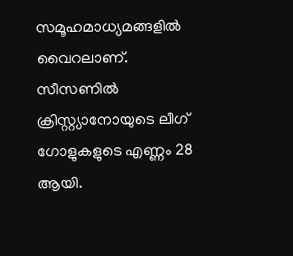സമൂഹമാധ്യമങ്ങളിൽ വൈറലാണ്.
സീസണിൽ ക്രിസ്റ്റ്യാനോയുടെ ലീഗ് ഗോളുകളുടെ എണ്ണം 28 ആയി.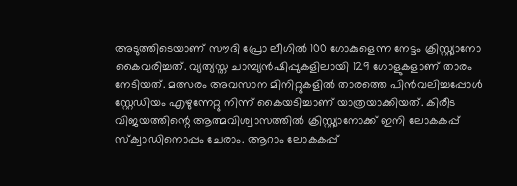അടുത്തിടെയാണ് സൗദി പ്രോ ലീഗിൽ 100 ഗോകുളെന്ന നേട്ടം ക്രിസ്റ്റ്യാനോ കൈവരിച്ചത്. വ്യത്യസ്ത ചാമ്പ്യൻഷിപ്പുകളിലായി 129 ഗോളുകളാണ് താരം നേടിയത്. മത്സരം അവസാന മിനിറ്റുകളിൽ താരത്തെ പിൻവലിച്ചപ്പോൾ സ്റ്റേഡിയം എഴുന്നേറ്റു നിന്ന് കൈയടിച്ചാണ് യാത്രയാക്കിയത്. കിരീട വിജയത്തിന്റെ ആത്മവിശ്വാസത്തിൽ ക്രിസ്റ്റ്യാനോക്ക് ഇനി ലോകകപ്പ് സ്ക്വാഡിനൊപ്പം ചേരാം. ആറാം ലോകകപ്പ്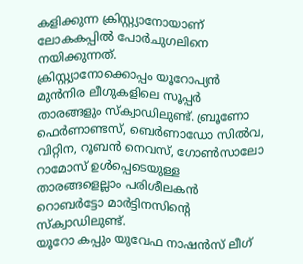കളിക്കുന്ന ക്രിസ്റ്റ്യാനോയാണ് ലോകകപ്പിൽ പോർചുഗലിനെ നയിക്കുന്നത്.
ക്രിസ്റ്റ്യാനോക്കൊപ്പം യൂറോപ്യൻ മുൻനിര ലീഗുകളിലെ സൂപ്പർ താരങ്ങളും സ്ക്വാഡിലുണ്ട്. ബ്രൂണോ ഫെർണാണ്ടസ്, ബെർണാഡോ സിൽവ, വിറ്റിന, റൂബൻ നെവസ്, ഗോൺസാലോ റാമോസ് ഉൾപ്പെടെയുള്ള താരങ്ങളെല്ലാം പരിശീലകൻ റൊബർട്ടോ മാർട്ടിനസിന്റെ സ്ക്വാഡിലുണ്ട്.
യൂറോ കപ്പും യുവേഫ നാഷൻസ് ലീഗ്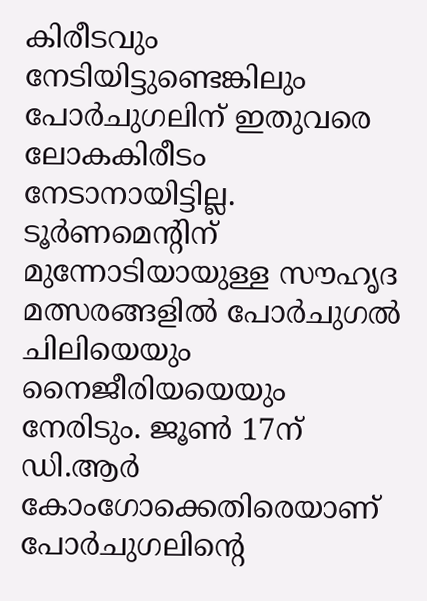കിരീടവും നേടിയിട്ടുണ്ടെങ്കിലും പോർചുഗലിന് ഇതുവരെ ലോകകിരീടം നേടാനായിട്ടില്ല. ടൂർണമെന്റിന് മുന്നോടിയായുള്ള സൗഹൃദ മത്സരങ്ങളിൽ പോർചുഗൽ ചിലിയെയും നൈജീരിയയെയും നേരിടും. ജൂൺ 17ന് ഡി.ആർ കോംഗോക്കെതിരെയാണ് പോർചുഗലിന്റെ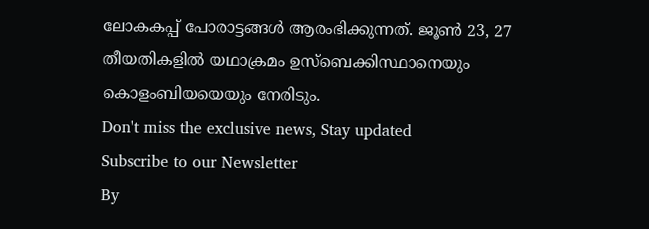ലോകകപ്പ് പോരാട്ടങ്ങൾ ആരംഭിക്കുന്നത്. ജൂൺ 23, 27 തീയതികളിൽ യഥാക്രമം ഉസ്ബെക്കിസ്ഥാനെയും കൊളംബിയയെയും നേരിടും.
Don't miss the exclusive news, Stay updated
Subscribe to our Newsletter
By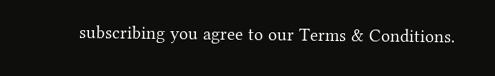subscribing you agree to our Terms & Conditions.